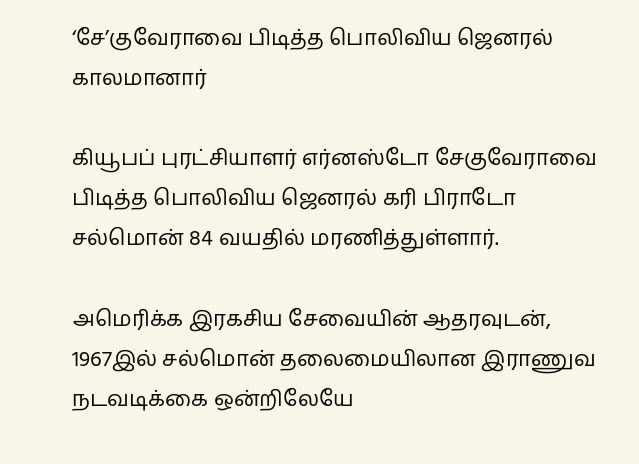‘சே’குவேராவை பிடித்த பொலிவிய ஜெனரல் காலமானார்

கியூபப் புரட்சியாளர் எர்னஸ்டோ சேகுவேராவை பிடித்த பொலிவிய ஜெனரல் கரி பிராடோ சல்மொன் 84 வயதில் மரணித்துள்ளார்.

அமெரிக்க இரகசிய சேவையின் ஆதரவுடன், 1967இல் சல்மொன் தலைமையிலான இராணுவ நடவடிக்கை ஒன்றிலேயே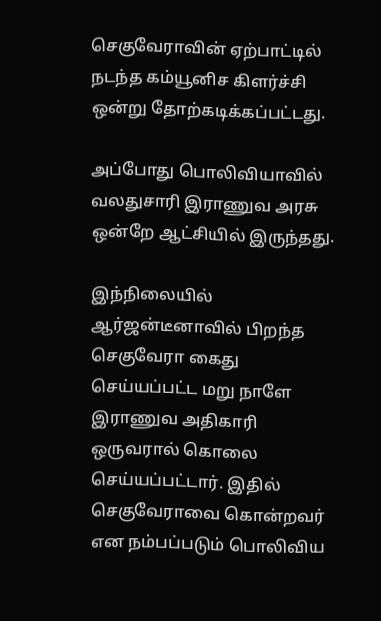செகுவேராவின் ஏற்பாட்டில் நடந்த கம்யூனிச கிளர்ச்சி ஒன்று தோற்கடிக்கப்பட்டது.

அப்போது பொலிவியாவில் வலதுசாரி இராணுவ அரசு ஒன்றே ஆட்சியில் இருந்தது.

இந்நிலையில் ஆர்ஜன்டீனாவில் பிறந்த செகுவேரா கைது செய்யப்பட்ட மறு நாளே இராணுவ அதிகாரி ஒருவரால் கொலை செய்யப்பட்டார். இதில் செகுவேராவை கொன்றவர் என நம்பப்படும் பொலிவிய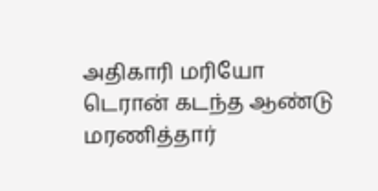அதிகாரி மரியோ டெரான் கடந்த ஆண்டு மரணித்தார்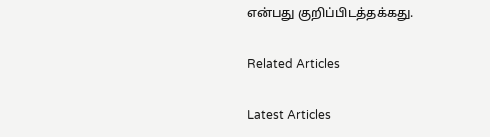என்பது குறிப்பிடத்தக்கது.

Related Articles

Latest Articles